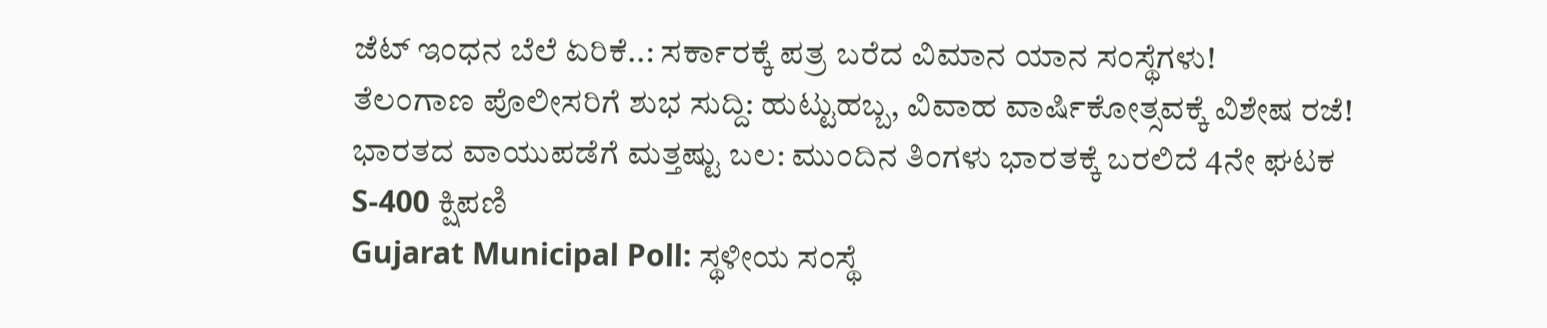ಜೆಟ್ ಇಂಧನ ಬೆಲೆ ಏರಿಕೆ..: ಸರ್ಕಾರಕ್ಕೆ ಪತ್ರ ಬರೆದ ವಿಮಾನ ಯಾನ ಸಂಸ್ಥೆಗಳು!
ತೆಲಂಗಾಣ ಪೊಲೀಸರಿಗೆ ಶುಭ ಸುದ್ದಿ: ಹುಟ್ಟುಹಬ್ಬ, ವಿವಾಹ ವಾರ್ಷಿಕೋತ್ಸವಕ್ಕೆ ವಿಶೇಷ ರಜೆ!
ಭಾರತದ ವಾಯುಪಡೆಗೆ ಮತ್ತಷ್ಟು ಬಲ: ಮುಂದಿನ ತಿಂಗಳು ಭಾರತಕ್ಕೆ ಬರಲಿದೆ 4ನೇ ಘಟಕ S-400 ಕ್ಷಿಪಣಿ
Gujarat Municipal Poll: ಸ್ಥಳೀಯ ಸಂಸ್ಥೆ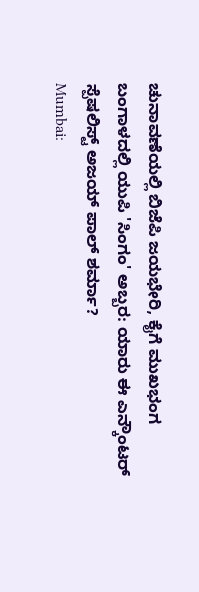ಚುನಾವಣೆಯಲ್ಲಿ ಬಿಜೆಪಿ ಜಯಭೇರಿ, ಕೈಗೆ ಮುಖಭಂಗ
ಬಂಗಾಳದಲ್ಲಿ ಯುಪಿ 'ಸಿಂಗಂ' ಅಬ್ಬರ: ಯಾರು ಈ ಎನ್ಕೌಂಟರ್ ಸ್ಪೆಷಲಿಸ್ಟ್ ಅಜಯ್ ಪಾಲ್ ಶರ್ಮಾ?
Mumbai: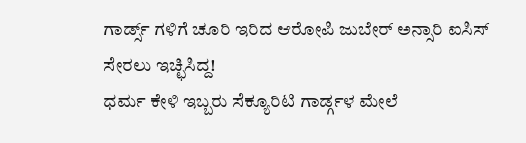ಗಾರ್ಡ್ಸ್ ಗಳಿಗೆ ಚೂರಿ ಇರಿದ ಆರೋಪಿ ಜುಬೇರ್ ಅನ್ಸಾರಿ ಐಸಿಸ್ ಸೇರಲು ಇಚ್ಛಿಸಿದ್ದ!
ಧರ್ಮ ಕೇಳಿ ಇಬ್ಬರು ಸೆಕ್ಯೂರಿಟಿ ಗಾರ್ಡ್ಗಳ ಮೇಲೆ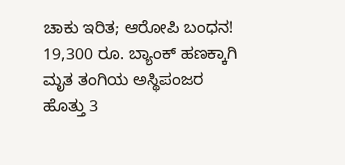ಚಾಕು ಇರಿತ; ಆರೋಪಿ ಬಂಧನ!
19,300 ರೂ. ಬ್ಯಾಂಕ್ ಹಣಕ್ಕಾಗಿ ಮೃತ ತಂಗಿಯ ಅಸ್ಥಿಪಂಜರ ಹೊತ್ತು 3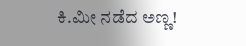ಕಿ.ಮೀ ನಡೆದ ಅಣ್ಣ!